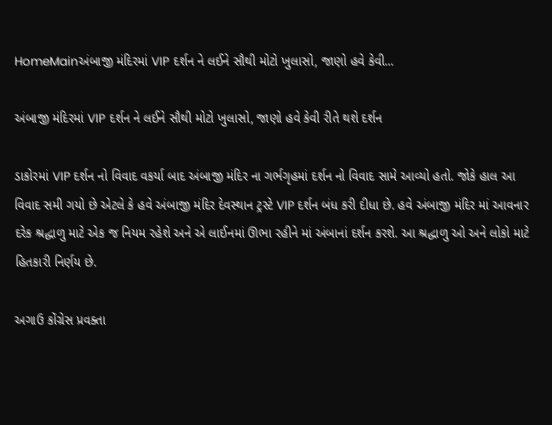HomeMainઅંબાજી મંદિરમાં VIP દર્શન ને લઈને સૌથી મોટો ખુલાસો, જાણો હવે કેવી...

અંબાજી મંદિરમાં VIP દર્શન ને લઈને સૌથી મોટો ખુલાસો, જાણો હવે કેવી રીતે થશે દર્શન

ડાકોરમાં VIP દર્શન નો વિવાદ વકર્યા બાદ અંબાજી મંદિર ના ગર્ભગૃહમાં દર્શન નો વિવાદ સામે આવ્યો હતો. જોકે હાલ આ વિવાદ સમી ગયો છે એટલે કે હવે અંબાજી મંદિર દેવસ્થાન ટ્રસ્ટે VIP દર્શન બંધ કરી દીધા છે. હવે અંબાજી મંદિર માં આવનાર દરેક શ્રદ્ધાળુ માટે એક જ નિયમ રહેશે અને એ લાઈનમાં ઊભા રહીને માં અંબાનાં દર્શન કરશે. આ શ્રદ્ધાળુ ઓ અને લોકો માટે હિતકારી નિર્ણય છે.

અગાઉ કોંગ્રેસ પ્રવક્તા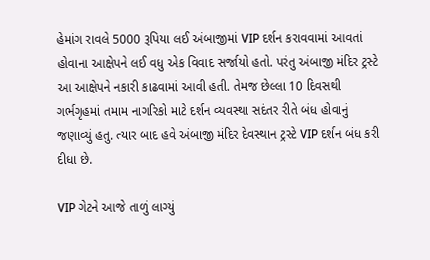હેમાંગ રાવલે 5000 રૂપિયા લઈ અંબાજીમાં VIP દર્શન કરાવવામાં આવતાં હોવાના આક્ષેપને લઈ વધુ એક વિવાદ સર્જાયો હતો. પરંતુ અંબાજી મંદિર ટ્રસ્ટે આ આક્ષેપને નકારી કાઢવામાં આવી હતી. તેમજ છેલ્લા 10 દિવસથી ગર્ભગૃહમાં તમામ નાગરિકો માટે દર્શન વ્યવસ્થા સદંતર રીતે બંધ હોવાનું જણાવ્યું હતુ. ત્યાર બાદ હવે અંબાજી મંદિર દેવસ્થાન ટ્રસ્ટે VIP દર્શન બંધ કરી દીધા છે.

VIP ગેટને આજે તાળું લાગ્યું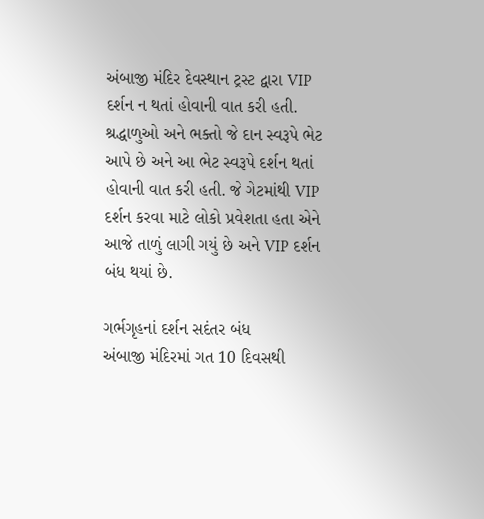અંબાજી મંદિર દેવસ્થાન ટ્રસ્ટ દ્વારા VIP દર્શન ન થતાં હોવાની વાત કરી હતી. શ્રદ્ધાળુઓ અને ભક્તો જે દાન સ્વરૂપે ભેટ આપે છે અને આ ભેટ સ્વરૂપે દર્શન થતાં હોવાની વાત કરી હતી. જે ગેટમાંથી VIP દર્શન કરવા માટે લોકો પ્રવેશતા હતા એને આજે તાળું લાગી ગયું છે અને VIP દર્શન બંધ થયાં છે.

ગર્ભગૃહનાં દર્શન સદંતર બંધ
અંબાજી મંદિરમાં ગત 10 દિવસથી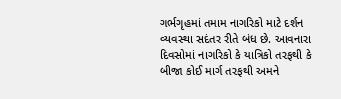ગર્ભગૃહમાં તમામ નાગરિકો માટે દર્શન વ્યવસ્થા સદંતર રીતે બંધ છે. આવનારા દિવસોમાં નાગરિકો કે યાત્રિકો તરફથી કે બીજા કોઈ માર્ગ તરફથી અમને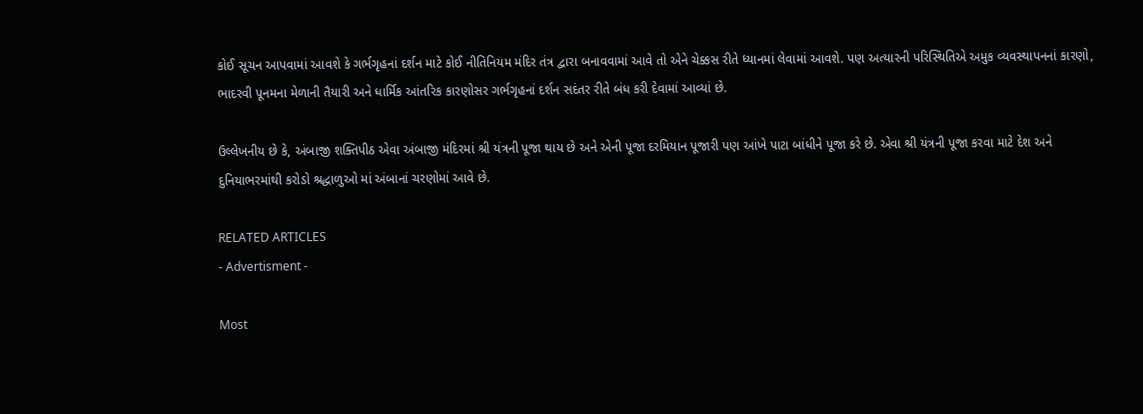કોઈ સૂચન આપવામાં આવશે કે ગર્ભગૃહનાં દર્શન માટે કોઈ નીતિનિયમ મંદિર તંત્ર દ્વારા બનાવવામાં આવે તો એને ચેક્કસ રીતે ધ્યાનમાં લેવામાં આવશે. પણ અત્યારની પરિસ્થિતિએ અમુક વ્યવસ્થાપનનાં કારણો, ભાદરવી પૂનમના મેળાની તૈયારી અને ધાર્મિક આંતરિક કારણોસર ગર્ભગૃહનાં દર્શન સદંતર રીતે બંધ કરી દેવામાં આવ્યાં છે.

ઉલ્લેખનીય છે કે, અંબાજી શક્તિપીઠ એવા અંબાજી મંદિરમાં શ્રી યંત્રની પૂજા થાય છે અને એની પૂજા દરમિયાન પૂજારી પણ આંખે પાટા બાંધીને પૂજા કરે છે. એવા શ્રી યંત્રની પૂજા કરવા માટે દેશ અને દુનિયાભરમાંથી કરોડો શ્રદ્ધાળુઓ માં અંબાનાં ચરણોમાં આવે છે.

RELATED ARTICLES
- Advertisment -

Most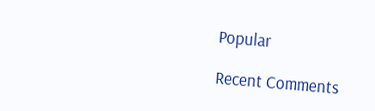Popular

Recent Comments